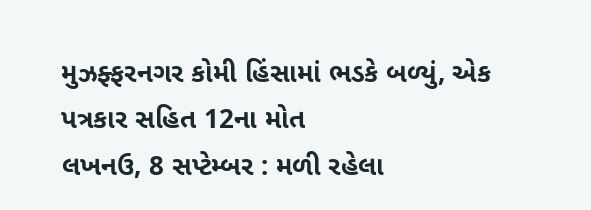મુઝફ્ફરનગર કોમી હિંસામાં ભડકે બળ્યું, એક પત્રકાર સહિત 12ના મોત
લખનઉ, 8 સપ્ટેમ્બર : મળી રહેલા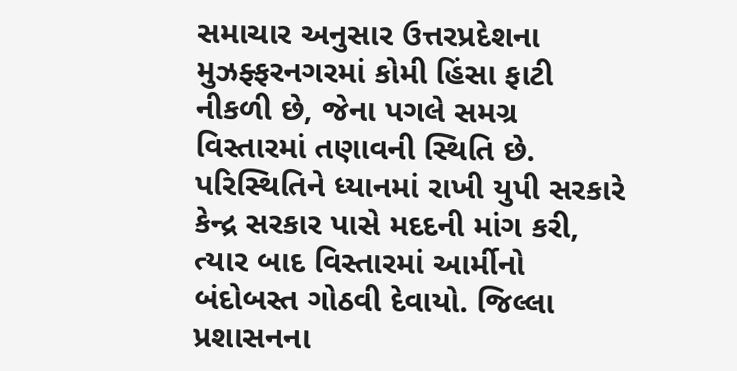સમાચાર અનુસાર ઉત્તરપ્રદેશના મુઝફ્ફરનગરમાં કોમી હિંસા ફાટી નીકળી છે, જેના પગલે સમગ્ર વિસ્તારમાં તણાવની સ્થિતિ છે. પરિસ્થિતિને ધ્યાનમાં રાખી યુપી સરકારે કેન્દ્ર સરકાર પાસે મદદની માંગ કરી, ત્યાર બાદ વિસ્તારમાં આર્મીનો બંદોબસ્ત ગોઠવી દેવાયો. જિલ્લા પ્રશાસનના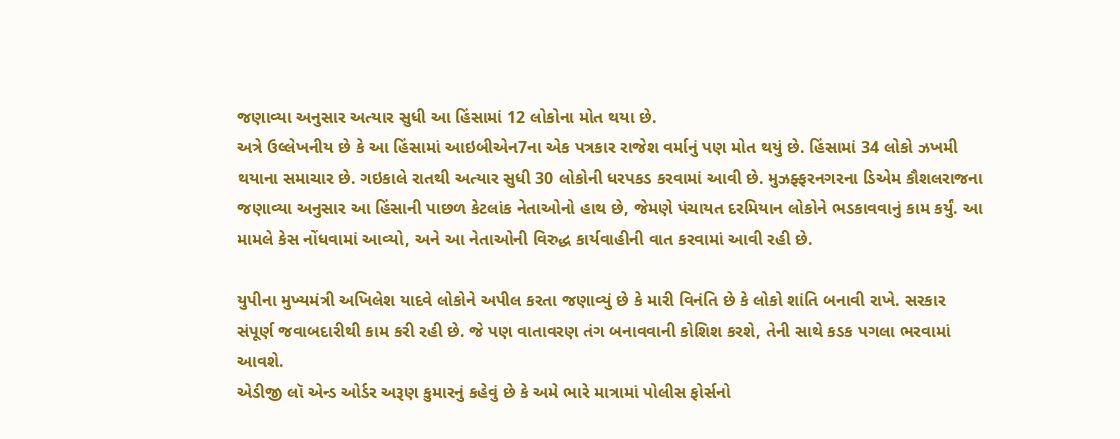જણાવ્યા અનુસાર અત્યાર સુધી આ હિંસામાં 12 લોકોના મોત થયા છે.
અત્રે ઉલ્લેખનીય છે કે આ હિંસામાં આઇબીએન7ના એક પત્રકાર રાજેશ વર્માનું પણ મોત થયું છે. હિંસામાં 34 લોકો ઝખમી થયાના સમાચાર છે. ગઇકાલે રાતથી અત્યાર સુધી 30 લોકોની ધરપકડ કરવામાં આવી છે. મુઝફ્ફરનગરના ડિએમ કૌશલરાજના જણાવ્યા અનુસાર આ હિંસાની પાછળ કેટલાંક નેતાઓનો હાથ છે, જેમણે પંચાયત દરમિયાન લોકોને ભડકાવવાનું કામ કર્યું. આ મામલે કેસ નોંધવામાં આવ્યો, અને આ નેતાઓની વિરુદ્ધ કાર્યવાહીની વાત કરવામાં આવી રહી છે.

યુપીના મુખ્યમંત્રી અખિલેશ યાદવે લોકોને અપીલ કરતા જણાવ્યું છે કે મારી વિનંતિ છે કે લોકો શાંતિ બનાવી રાખે. સરકાર સંપૂર્ણ જવાબદારીથી કામ કરી રહી છે. જે પણ વાતાવરણ તંગ બનાવવાની કોશિશ કરશે, તેની સાથે કડક પગલા ભરવામાં આવશે.
એડીજી લૉ એન્ડ ઓર્ડર અરૂણ કુમારનું કહેવું છે કે અમે ભારે માત્રામાં પોલીસ ફોર્સનો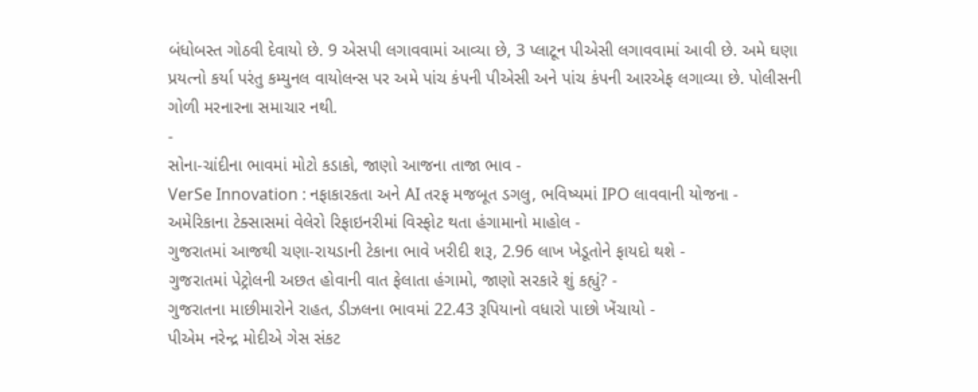બંધોબસ્ત ગોઠવી દેવાયો છે. 9 એસપી લગાવવામાં આવ્યા છે, 3 પ્લાટૂન પીએસી લગાવવામાં આવી છે. અમે ઘણા પ્રયત્નો કર્યા પરંતુ કમ્યુનલ વાયોલન્સ પર અમે પાંચ કંપની પીએસી અને પાંચ કંપની આરએફ લગાવ્યા છે. પોલીસની ગોળી મરનારના સમાચાર નથી.
-
સોના-ચાંદીના ભાવમાં મોટો કડાકો, જાણો આજના તાજા ભાવ -
VerSe Innovation : નફાકારકતા અને AI તરફ મજબૂત ડગલુ, ભવિષ્યમાં IPO લાવવાની યોજના -
અમેરિકાના ટેક્સાસમાં વેલેરો રિફાઇનરીમાં વિસ્ફોટ થતા હંગામાનો માહોલ -
ગુજરાતમાં આજથી ચણા-રાયડાની ટેકાના ભાવે ખરીદી શરૂ, 2.96 લાખ ખેડૂતોને ફાયદો થશે -
ગુજરાતમાં પેટ્રોલની અછત હોવાની વાત ફેલાતા હંગામો, જાણો સરકારે શું કહ્યું? -
ગુજરાતના માછીમારોને રાહત, ડીઝલના ભાવમાં 22.43 રૂપિયાનો વધારો પાછો ખેંચાયો -
પીએમ નરેન્દ્ર મોદીએ ગેસ સંકટ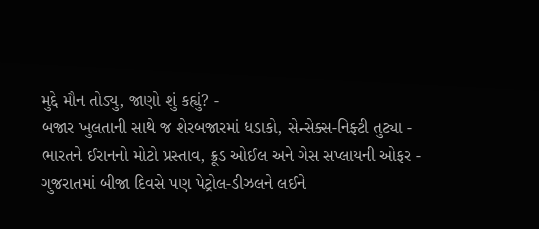મુદ્દે મૌન તોડ્યુ, જાણો શું કહ્યું? -
બજાર ખુલતાની સાથે જ શેરબજારમાં ધડાકો, સેન્સેક્સ-નિફ્ટી તુટ્યા -
ભારતને ઈરાનનો મોટો પ્રસ્તાવ, ક્રૂડ ઓઈલ અને ગેસ સપ્લાયની ઓફર -
ગુજરાતમાં બીજા દિવસે પણ પેટ્રોલ-ડીઝલને લઈને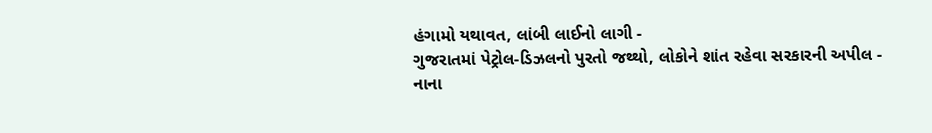હંગામો યથાવત, લાંબી લાઈનો લાગી -
ગુજરાતમાં પેટ્રોલ-ડિઝલનો પુરતો જથ્થો, લોકોને શાંત રહેવા સરકારની અપીલ -
નાના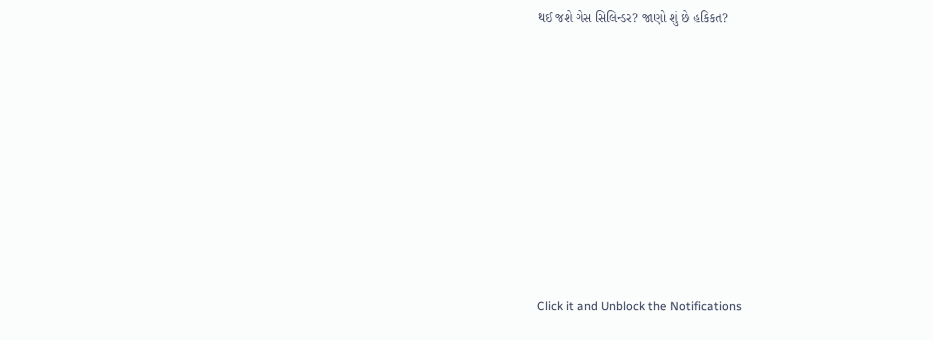થઈ જશે ગેસ સિલિન્ડર? જાણો શું છે હકિકત?









Click it and Unblock the Notifications